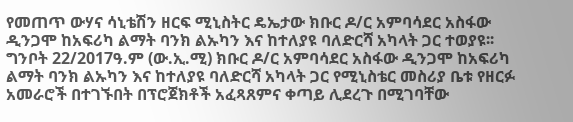የመጠጥ ውሃና ሳኒቴሽን ዘርፍ ሚኒስትር ዴኤታው ክቡር ዶ/ር አምባሳደር አስፋው ዲንጋሞ ከአፍሪካ ልማት ባንክ ልኡካን እና ከተለያዩ ባለድርሻ አካላት ጋር ተወያዩ፡፡
ግንቦት 22/2017ዓ.ም (ው.ኢ.ሚ) ክቡር ዶ/ር አምባሳደር አስፋው ዲንጋሞ ከአፍሪካ ልማት ባንክ ልኡካን እና ከተለያዩ ባለድርሻ አካላት ጋር የሚኒስቴር መስሪያ ቤቱ የዘርፉ አመራሮች በተገኙበት በፕሮጀክቶች አፈጻጸምና ቀጣይ ሊደረጉ በሚገባቸው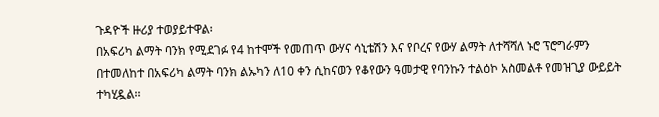ጉዳዮች ዙሪያ ተወያይተዋል፡
በአፍሪካ ልማት ባንክ የሚደገፉ የ4 ከተሞች የመጠጥ ውሃና ሳኒቴሽን እና የቦረና የውሃ ልማት ለተሻሻለ ኑሮ ፕሮግራምን በተመለከተ በአፍሪካ ልማት ባንክ ልኡካን ለ10 ቀን ሲከናወን የቆየውን ዓመታዊ የባንኩን ተልዕኮ አስመልቶ የመዝጊያ ውይይት ተካሂዷል፡፡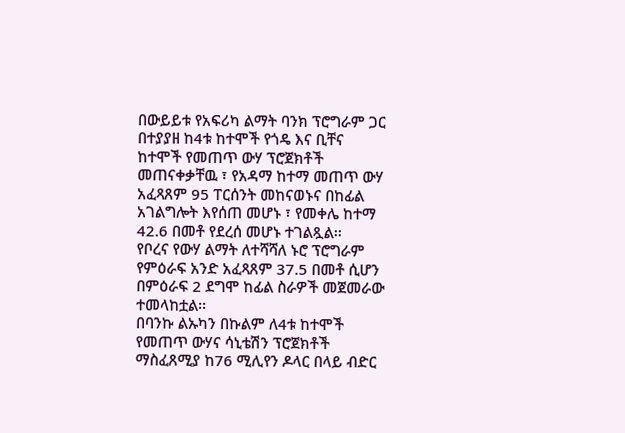በውይይቱ የአፍሪካ ልማት ባንክ ፕሮግራም ጋር በተያያዘ ከ4ቱ ከተሞች የጎዴ እና ቢቸና ከተሞች የመጠጥ ውሃ ፕሮጀክቶች መጠናቀቃቸዉ ፣ የአዳማ ከተማ መጠጥ ውሃ አፈጻጸም 95 ፐርሰንት መከናወኑና በከፊል አገልግሎት እየሰጠ መሆኑ ፣ የመቀሌ ከተማ 42.6 በመቶ የደረሰ መሆኑ ተገልጿል፡፡
የቦረና የውሃ ልማት ለተሻሻለ ኑሮ ፕሮግራም የምዕራፍ አንድ አፈጻጸም 37.5 በመቶ ሲሆን በምዕራፍ 2 ደግሞ ከፊል ስራዎች መጀመራው ተመላከቷል፡፡
በባንኩ ልኡካን በኩልም ለ4ቱ ከተሞች የመጠጥ ውሃና ሳኒቴሽን ፕሮጀክቶች ማስፈጸሚያ ከ76 ሚሊየን ዶላር በላይ ብድር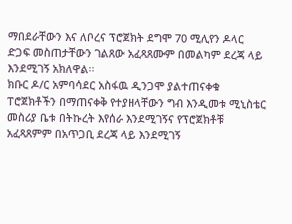ማበደራቸውን እና ለቦረና ፕሮጀክት ደግሞ 70 ሚሊየን ዶላር ድጋፍ መስጠታቸውን ገልጸው አፈጻጸሙም በመልካም ደረጃ ላይ እንደሚገኝ አክለዋል፡፡
ክቡር ዶ/ር አምባሳደር አስፋዉ ዲንጋሞ ያልተጠናቀቁ ፐሮጀክቶችን በማጠናቀቅ የተያዘላቸውን ግብ እንዲመቱ ሚኒስቴር መስሪያ ቤቱ በትኩረት እየሰራ እንደሚገኝና የፕሮጀክቶቹ አፈጻጸምም በአጥጋቢ ደረጃ ላይ እንደሚገኝ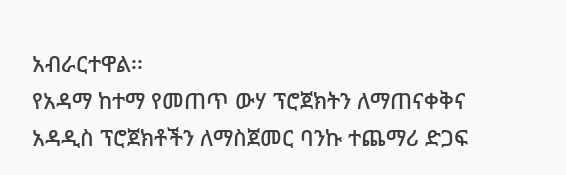አብራርተዋል፡፡
የአዳማ ከተማ የመጠጥ ውሃ ፕሮጀክትን ለማጠናቀቅና አዳዲስ ፕሮጀክቶችን ለማስጀመር ባንኩ ተጨማሪ ድጋፍ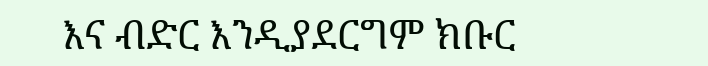እና ብድር እንዲያደርግም ክቡር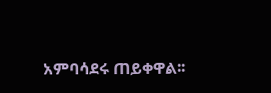አምባሳደሩ ጠይቀዋል፡፡